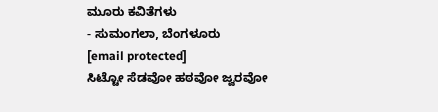ಮೂರು ಕವಿತೆಗಳು
- ಸುಮಂಗಲಾ, ಬೆಂಗಳೂರು
[email protected]
ಸಿಟ್ಟೋ ಸೆಡವೋ ಹಠವೋ ಜ್ವರವೋ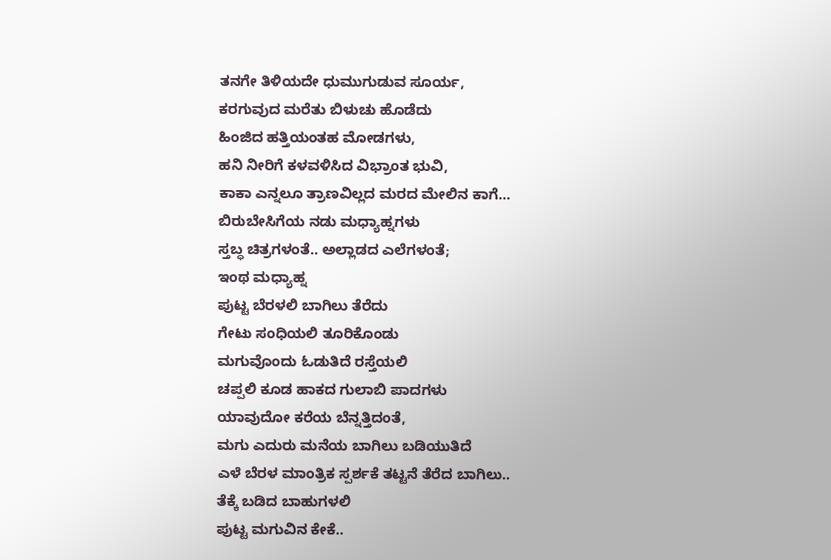ತನಗೇ ತಿಳಿಯದೇ ಧುಮುಗುಡುವ ಸೂರ್ಯ,
ಕರಗುವುದ ಮರೆತು ಬಿಳುಚು ಹೊಡೆದು
ಹಿಂಜಿದ ಹತ್ತಿಯಂತಹ ಮೋಡಗಳು,
ಹನಿ ನೀರಿಗೆ ಕಳವಳಿಸಿದ ವಿಭ್ರಾಂತ ಭುವಿ,
ಕಾಕಾ ಎನ್ನಲೂ ತ್ರಾಣವಿಲ್ಲದ ಮರದ ಮೇಲಿನ ಕಾಗೆ...
ಬಿರುಬೇಸಿಗೆಯ ನಡು ಮಧ್ಯಾಹ್ನಗಳು
ಸ್ತಬ್ಧ ಚಿತ್ರಗಳಂತೆ.. ಅಲ್ಲಾಡದ ಎಲೆಗಳಂತೆ;
ಇಂಥ ಮಧ್ಯಾಹ್ನ
ಪುಟ್ಟ ಬೆರಳಲಿ ಬಾಗಿಲು ತೆರೆದು
ಗೇಟು ಸಂಧಿಯಲಿ ತೂರಿಕೊಂಡು
ಮಗುವೊಂದು ಓಡುತಿದೆ ರಸ್ತೆಯಲಿ
ಚಪ್ಪಲಿ ಕೂಡ ಹಾಕದ ಗುಲಾಬಿ ಪಾದಗಳು
ಯಾವುದೋ ಕರೆಯ ಬೆನ್ನತ್ತಿದಂತೆ,
ಮಗು ಎದುರು ಮನೆಯ ಬಾಗಿಲು ಬಡಿಯುತಿದೆ
ಎಳೆ ಬೆರಳ ಮಾಂತ್ರಿಕ ಸ್ಪರ್ಶಕೆ ತಟ್ಟನೆ ತೆರೆದ ಬಾಗಿಲು..
ತೆಕ್ಕೆ ಬಡಿದ ಬಾಹುಗಳಲಿ
ಪುಟ್ಟ ಮಗುವಿನ ಕೇಕೆ..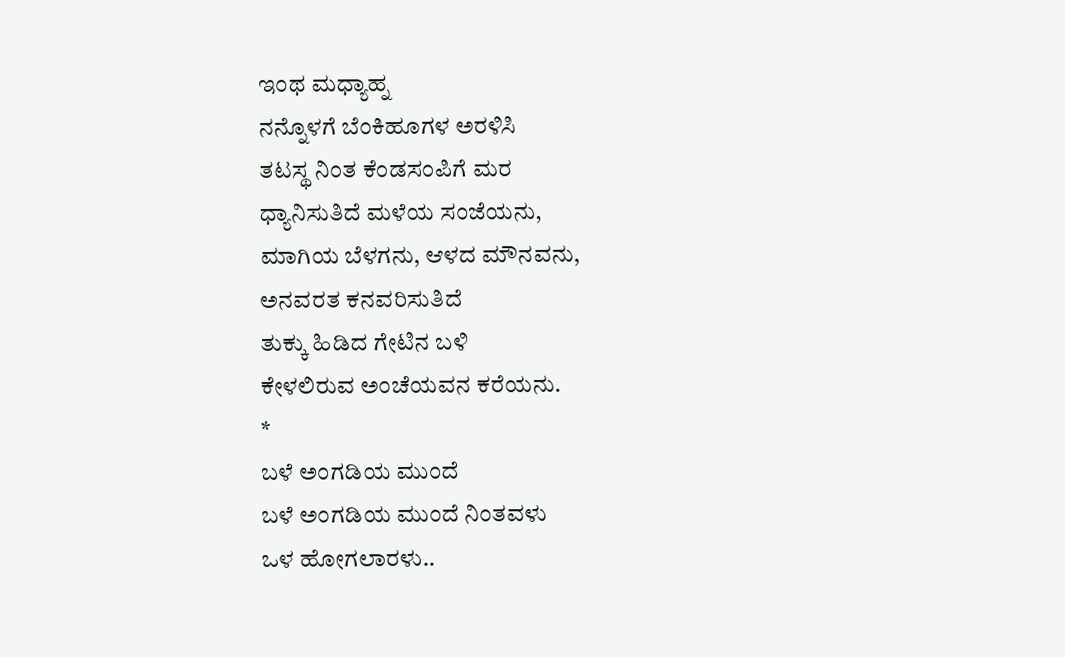ಇಂಥ ಮಧ್ಯಾಹ್ನ
ನನ್ನೊಳಗೆ ಬೆಂಕಿಹೂಗಳ ಅರಳಿಸಿ
ತಟಸ್ಥ ನಿಂತ ಕೆಂಡಸಂಪಿಗೆ ಮರ
ಧ್ಯಾನಿಸುತಿದೆ ಮಳೆಯ ಸಂಜೆಯನು,
ಮಾಗಿಯ ಬೆಳಗನು, ಆಳದ ಮೌನವನು,
ಅನವರತ ಕನವರಿಸುತಿದೆ
ತುಕ್ಕು ಹಿಡಿದ ಗೇಟಿನ ಬಳಿ
ಕೇಳಲಿರುವ ಅಂಚೆಯವನ ಕರೆಯನು.
*
ಬಳೆ ಅಂಗಡಿಯ ಮುಂದೆ
ಬಳೆ ಅಂಗಡಿಯ ಮುಂದೆ ನಿಂತವಳು
ಒಳ ಹೋಗಲಾರಳು..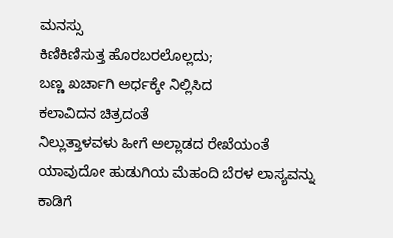ಮನಸ್ಸು
ಕಿಣಿಕಿಣಿಸುತ್ತ ಹೊರಬರಲೊಲ್ಲದು;
ಬಣ್ಣ ಖರ್ಚಾಗಿ ಅರ್ಧಕ್ಕೇ ನಿಲ್ಲಿಸಿದ
ಕಲಾವಿದನ ಚಿತ್ರದಂತೆ
ನಿಲ್ಲುತ್ತಾಳವಳು ಹೀಗೆ ಅಲ್ಲಾಡದ ರೇಖೆಯಂತೆ
ಯಾವುದೋ ಹುಡುಗಿಯ ಮೆಹಂದಿ ಬೆರಳ ಲಾಸ್ಯವನ್ನು
ಕಾಡಿಗೆ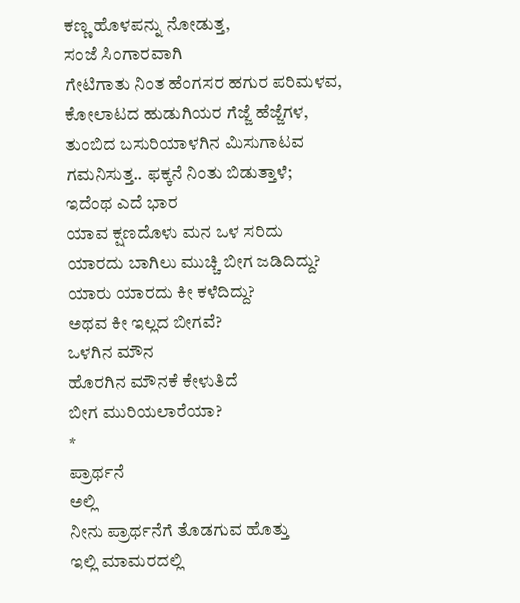ಕಣ್ಣ ಹೊಳಪನ್ನು ನೋಡುತ್ತ,
ಸಂಜೆ ಸಿಂಗಾರವಾಗಿ
ಗೇಟಿಗಾತು ನಿಂತ ಹೆಂಗಸರ ಹಗುರ ಪರಿಮಳವ,
ಕೋಲಾಟದ ಹುಡುಗಿಯರ ಗೆಜ್ಜೆ ಹೆಜ್ಜೆಗಳ,
ತುಂಬಿದ ಬಸುರಿಯಾಳಗಿನ ಮಿಸುಗಾಟವ
ಗಮನಿಸುತ್ತ.. ಫಕ್ಕನೆ ನಿಂತು ಬಿಡುತ್ತಾಳೆ;
ಇದೆಂಥ ಎದೆ ಭಾರ
ಯಾವ ಕ್ಷಣದೊಳು ಮನ ಒಳ ಸರಿದು
ಯಾರದು ಬಾಗಿಲು ಮುಚ್ಚಿ ಬೀಗ ಜಡಿದಿದ್ದು?
ಯಾರು ಯಾರದು ಕೀ ಕಳೆದಿದ್ದು?
ಅಥವ ಕೀ ಇಲ್ಲದ ಬೀಗವೆ?
ಒಳಗಿನ ಮೌನ
ಹೊರಗಿನ ಮೌನಕೆ ಕೇಳುತಿದೆ
ಬೀಗ ಮುರಿಯಲಾರೆಯಾ?
*
ಪ್ರಾರ್ಥನೆ
ಅಲ್ಲಿ
ನೀನು ಪ್ರಾರ್ಥನೆಗೆ ತೊಡಗುವ ಹೊತ್ತು
ಇಲ್ಲಿ ಮಾಮರದಲ್ಲಿ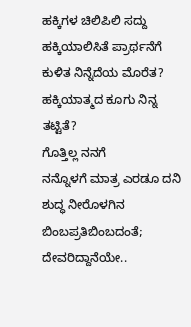ಹಕ್ಕಿಗಳ ಚಿಲಿಪಿಲಿ ಸದ್ದು
ಹಕ್ಕಿಯಾಲಿಸಿತೆ ಪ್ರಾರ್ಥನೆಗೆ ಕುಳಿತ ನಿನ್ನೆದೆಯ ಮೊರೆತ?
ಹಕ್ಕಿಯಾತ್ಮದ ಕೂಗು ನಿನ್ನ ತಟ್ಟಿತೆ?
ಗೊತ್ತಿಲ್ಲ ನನಗೆ
ನನ್ನೊಳಗೆ ಮಾತ್ರ ಎರಡೂ ದನಿ
ಶುದ್ಧ ನೀರೊಳಗಿನ ಬಿಂಬಪ್ರತಿಬಿಂಬದಂತೆ;
ದೇವರಿದ್ದಾನೆಯೇ..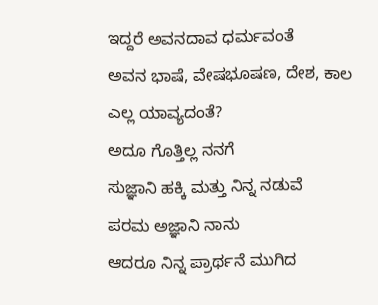ಇದ್ದರೆ ಅವನದಾವ ಧರ್ಮವಂತೆ
ಅವನ ಭಾಷೆ, ವೇಷಭೂಷಣ, ದೇಶ, ಕಾಲ
ಎಲ್ಲ ಯಾವ್ಯದಂತೆ?
ಅದೂ ಗೊತ್ತಿಲ್ಲ ನನಗೆ
ಸುಜ್ಞಾನಿ ಹಕ್ಕಿ ಮತ್ತು ನಿನ್ನ ನಡುವೆ
ಪರಮ ಅಜ್ಞಾನಿ ನಾನು
ಆದರೂ ನಿನ್ನ ಪ್ರಾರ್ಥನೆ ಮುಗಿದ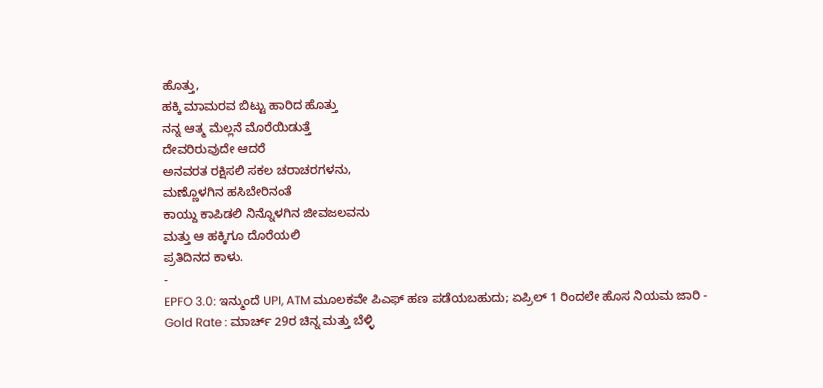ಹೊತ್ತು,
ಹಕ್ಕಿ ಮಾಮರವ ಬಿಟ್ಟು ಹಾರಿದ ಹೊತ್ತು
ನನ್ನ ಆತ್ಮ ಮೆಲ್ಲನೆ ಮೊರೆಯಿಡುತ್ತೆ
ದೇವರಿರುವುದೇ ಆದರೆ
ಅನವರತ ರಕ್ಷಿಸಲಿ ಸಕಲ ಚರಾಚರಗಳನು,
ಮಣ್ಣೊಳಗಿನ ಹಸಿಬೇರಿನಂತೆ
ಕಾಯ್ದು ಕಾಪಿಡಲಿ ನಿನ್ನೊಳಗಿನ ಜೀವಜಲವನು
ಮತ್ತು ಆ ಹಕ್ಕಿಗೂ ದೊರೆಯಲಿ
ಪ್ರತಿದಿನದ ಕಾಳು.
-
EPFO 3.0: ಇನ್ಮುಂದೆ UPI, ATM ಮೂಲಕವೇ ಪಿಎಫ್ ಹಣ ಪಡೆಯಬಹುದು; ಏಪ್ರಿಲ್ 1 ರಿಂದಲೇ ಹೊಸ ನಿಯಮ ಜಾರಿ -
Gold Rate : ಮಾರ್ಚ್ 29ರ ಚಿನ್ನ ಮತ್ತು ಬೆಳ್ಳಿ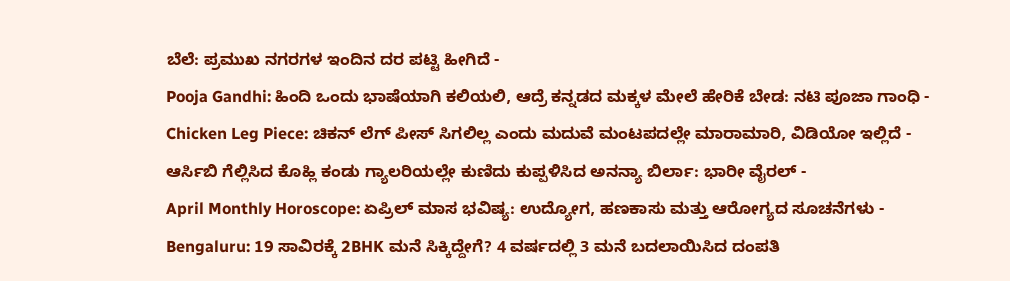ಬೆಲೆ: ಪ್ರಮುಖ ನಗರಗಳ ಇಂದಿನ ದರ ಪಟ್ಟಿ ಹೀಗಿದೆ -
Pooja Gandhi: ಹಿಂದಿ ಒಂದು ಭಾಷೆಯಾಗಿ ಕಲಿಯಲಿ, ಆದ್ರೆ ಕನ್ನಡದ ಮಕ್ಕಳ ಮೇಲೆ ಹೇರಿಕೆ ಬೇಡ: ನಟಿ ಪೂಜಾ ಗಾಂಧಿ -
Chicken Leg Piece: ಚಿಕನ್ ಲೆಗ್ ಪೀಸ್ ಸಿಗಲಿಲ್ಲ ಎಂದು ಮದುವೆ ಮಂಟಪದಲ್ಲೇ ಮಾರಾಮಾರಿ, ವಿಡಿಯೋ ಇಲ್ಲಿದೆ -
ಆರ್ಸಿಬಿ ಗೆಲ್ಲಿಸಿದ ಕೊಹ್ಲಿ ಕಂಡು ಗ್ಯಾಲರಿಯಲ್ಲೇ ಕುಣಿದು ಕುಪ್ಪಳಿಸಿದ ಅನನ್ಯಾ ಬಿರ್ಲಾ: ಭಾರೀ ವೈರಲ್ -
April Monthly Horoscope: ಏಪ್ರಿಲ್ ಮಾಸ ಭವಿಷ್ಯ: ಉದ್ಯೋಗ, ಹಣಕಾಸು ಮತ್ತು ಆರೋಗ್ಯದ ಸೂಚನೆಗಳು -
Bengaluru: 19 ಸಾವಿರಕ್ಕೆ 2BHK ಮನೆ ಸಿಕ್ಕಿದ್ದೇಗೆ? 4 ವರ್ಷದಲ್ಲಿ 3 ಮನೆ ಬದಲಾಯಿಸಿದ ದಂಪತಿ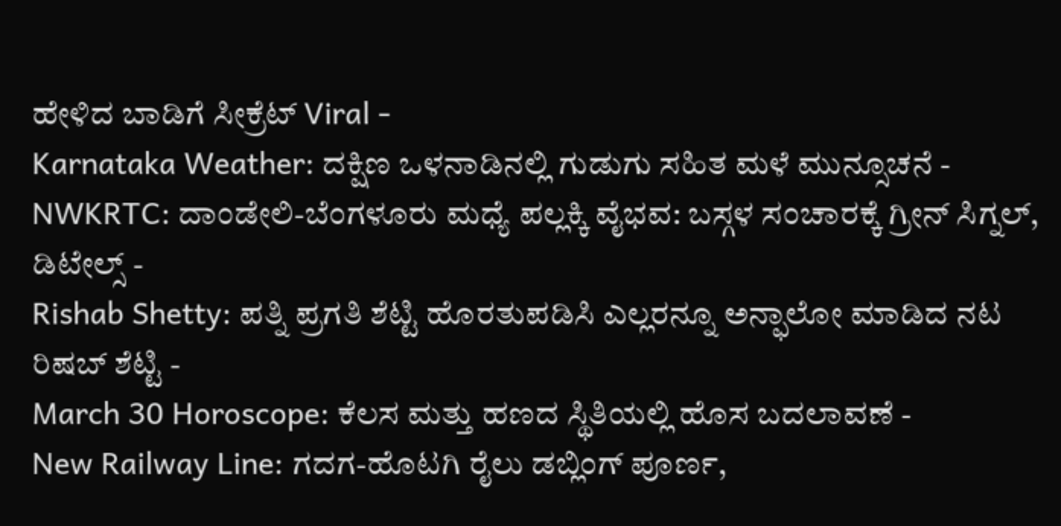ಹೇಳಿದ ಬಾಡಿಗೆ ಸೀಕ್ರೆಟ್ Viral -
Karnataka Weather: ದಕ್ಷಿಣ ಒಳನಾಡಿನಲ್ಲಿ ಗುಡುಗು ಸಹಿತ ಮಳೆ ಮುನ್ಸೂಚನೆ -
NWKRTC: ದಾಂಡೇಲಿ-ಬೆಂಗಳೂರು ಮಧ್ಯೆ ಪಲ್ಲಕ್ಕಿ ವೈಭವ: ಬಸ್ಗಳ ಸಂಚಾರಕ್ಕೆ ಗ್ರೀನ್ ಸಿಗ್ನಲ್, ಡಿಟೇಲ್ಸ್ -
Rishab Shetty: ಪತ್ನಿ ಪ್ರಗತಿ ಶೆಟ್ಟಿ ಹೊರತುಪಡಿಸಿ ಎಲ್ಲರನ್ನೂ ಅನ್ಫಾಲೋ ಮಾಡಿದ ನಟ ರಿಷಬ್ ಶೆಟ್ಟಿ -
March 30 Horoscope: ಕೆಲಸ ಮತ್ತು ಹಣದ ಸ್ಥಿತಿಯಲ್ಲಿ ಹೊಸ ಬದಲಾವಣೆ -
New Railway Line: ಗದಗ-ಹೊಟಗಿ ರೈಲು ಡಬ್ಲಿಂಗ್ ಪೂರ್ಣ,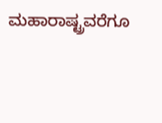ಮಹಾರಾಷ್ಟ್ರವರೆಗೂ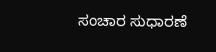ಸಂಚಾರ ಸುಧಾರಣೆ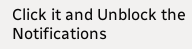Click it and Unblock the Notifications